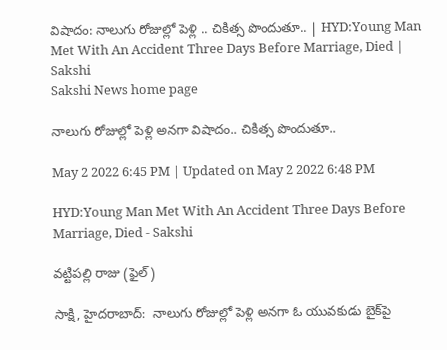విషాదం: నాలుగు రోజుల్లో పెళ్లి .. చికిత్స పొందుతూ.. | HYD:Young Man Met With An Accident Three Days Before Marriage, Died | Sakshi
Sakshi News home page

నాలుగు రోజుల్లో పెళ్లి అనగా విషాదం.. చికిత్స పొందుతూ..

May 2 2022 6:45 PM | Updated on May 2 2022 6:48 PM

HYD:Young Man Met With An Accident Three Days Before Marriage, Died - Sakshi

వట్టిపల్లి రాజు (ఫైల్‌)

సాక్షి, హైదరాబాద్‌:  నాలుగు రోజుల్లో పెళ్లి అనగా ఓ యువకుడు బైక్‌పై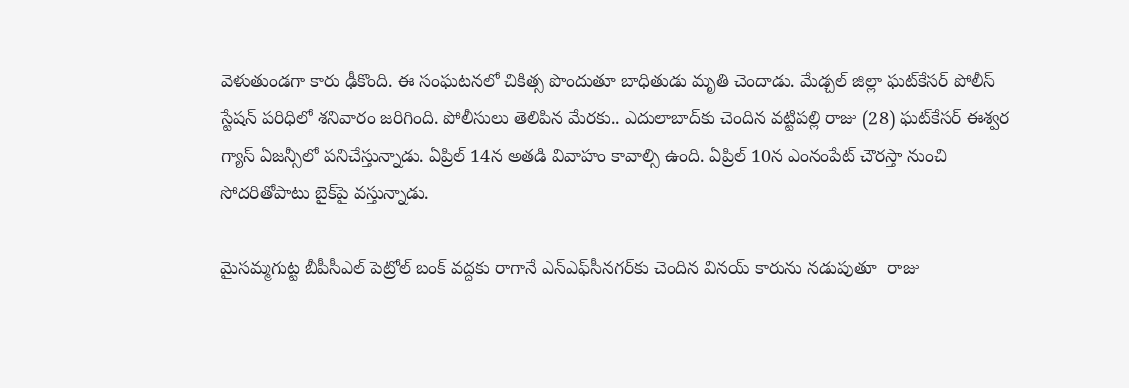వెళుతుండగా కారు ఢీకొంది. ఈ సంఘటనలో చికిత్స పొందుతూ బాధితుడు మృతి చెందాడు. మేడ్చల్‌ జిల్లా ఘట్‌కేసర్‌ పోలీస్‌ స్టేషన్‌ పరిధిలో శనివారం జరిగింది. పోలీసులు తెలిపిన మేరకు.. ఎదులాబాద్‌కు చెందిన వట్టిపల్లి రాజు (28) ఘట్‌కేసర్‌ ఈశ్వర గ్యాస్‌ ఏజన్సీలో పనిచేస్తున్నాడు. ఏప్రిల్‌ 14న అతడి వివాహం కావాల్సి ఉంది. ఏప్రిల్‌ 10న ఎంనంపేట్‌ చౌరస్తా నుంచి సోదరితోపాటు బైక్‌పై వస్తున్నాడు.

మైసమ్మగుట్ట బీపీసీఎల్‌ పెట్రోల్‌ బంక్‌ వద్దకు రాగానే ఎన్‌ఎఫ్‌సీనగర్‌కు చెందిన వినయ్‌ కారును నడుపుతూ  రాజు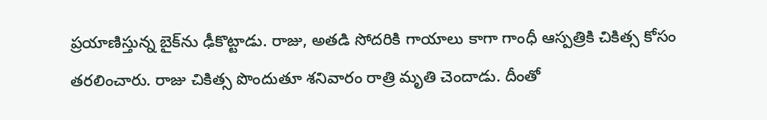ప్రయాణిస్తున్న బైక్‌ను ఢీకొట్టాడు. రాజు, అతడి సోదరికి గాయాలు కాగా గాంధీ ఆస్పత్రికి చికిత్స కోసం తరలించారు. రాజు చికిత్స పొందుతూ శనివారం రాత్రి మృతి చెందాడు. దీంతో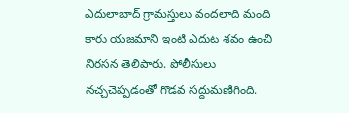ఎదులాబాద్‌ గ్రామస్తులు వందలాది మంది కారు యజమాని ఇంటి ఎదుట శవం ఉంచి నిరసన తెలిపారు. పోలీసులు నచ్చచెప్పడంతో గొడవ సద్దుమణిగింది.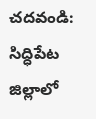చదవండి: సిద్ధిపేట జిల్లాలో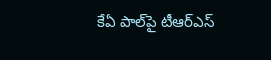కేఏ పాల్‌పై టీఆర్‌ఎస్‌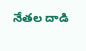నేతల దాడి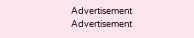Advertisement
Advertisement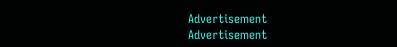Advertisement
Advertisement